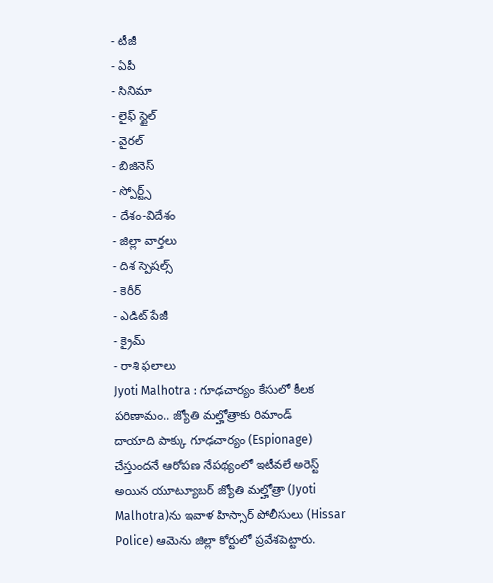- టీజీ
- ఏపీ
- సినిమా
- లైఫ్ స్టైల్
- వైరల్
- బిజినెస్
- స్పోర్ట్స్
- దేశం-విదేశం
- జిల్లా వార్తలు
- దిశ స్పెషల్స్
- కెరీర్
- ఎడిట్ పేజీ
- క్రైమ్
- రాశి ఫలాలు
Jyoti Malhotra : గూఢచార్యం కేసులో కీలక పరిణామం.. జ్యోతి మల్హోత్రాకు రిమాండ్
దాయాది పాక్కు గూఢచార్యం (Espionage) చేస్తుందనే ఆరోపణ నేపథ్యంలో ఇటీవలే అరెస్ట్ అయిన యూట్యూబర్ జ్యోతి మల్హోత్రా (Jyoti Malhotra)ను ఇవాళ హిస్సార్ పోలీసులు (Hissar Police) ఆమెను జిల్లా కోర్టులో ప్రవేశపెట్టారు.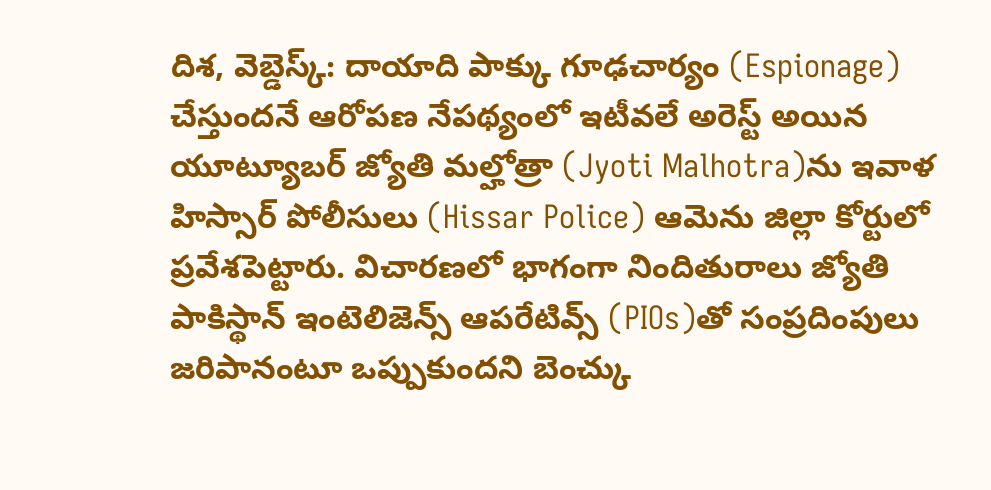దిశ, వెబ్డెస్క్: దాయాది పాక్కు గూఢచార్యం (Espionage) చేస్తుందనే ఆరోపణ నేపథ్యంలో ఇటీవలే అరెస్ట్ అయిన యూట్యూబర్ జ్యోతి మల్హోత్రా (Jyoti Malhotra)ను ఇవాళ హిస్సార్ పోలీసులు (Hissar Police) ఆమెను జిల్లా కోర్టులో ప్రవేశపెట్టారు. విచారణలో భాగంగా నిందితురాలు జ్యోతి పాకిస్థాన్ ఇంటెలిజెన్స్ ఆపరేటివ్స్ (PIOs)తో సంప్రదింపులు జరిపానంటూ ఒప్పుకుందని బెంచ్కు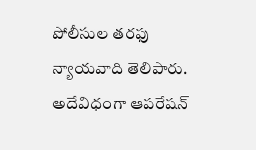పోలీసుల తరఫు న్యాయవాది తెలిపారు. అదేవిధంగా ఆపరేషన్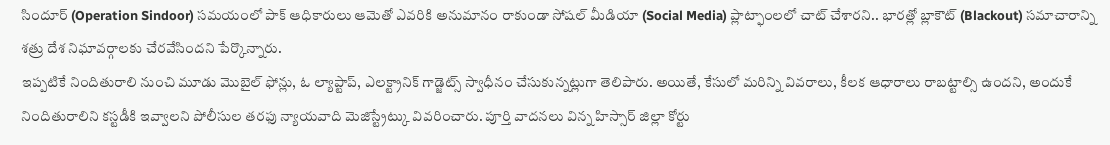సిందూర్ (Operation Sindoor) సమయంలో పాక్ ఆధికారులు ఆమెతో ఎవరికి అనుమానం రాకుండా సోషల్ మీడియా (Social Media) ప్లాట్ఫాంలలో చాట్ చేశారని.. భారత్లో బ్లాకౌట్ (Blackout) సమాచారాన్ని శత్రు దేశ నిఘావర్గాలకు చేరవేసిందని పేర్కొన్నారు.
ఇప్పటికే నిందితురాలి నుంచి మూడు మొబైల్ ఫోన్లు, ఓ ల్యాప్టాప్, ఎలక్ట్రానిక్ గాడ్జెట్స్ స్వాధీనం చేసుకున్నట్లుగా తెలిపారు. అయితే, కేసులో మరిన్ని వివరాలు, కీలక ఆధారాలు రాబట్టాల్సి ఉందని, అందుకే నిందితురాలిని కస్టడీకి ఇవ్వాలని పోలీసుల తరఫు న్యాయవాది మెజిస్ట్రేట్కు వివరించారు. పూర్తి వాదనలు విన్న హిస్సార్ జిల్లా కోర్టు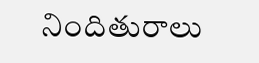నిందితురాలు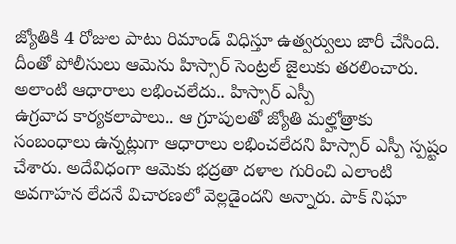జ్యోతికి 4 రోజుల పాటు రిమాండ్ విధిస్తూ ఉత్వర్వులు జారీ చేసింది. దీంతో పోలీసులు ఆమెను హిస్సార్ సెంట్రల్ జైలుకు తరలించారు.
అలాంటి ఆధారాలు లభించలేదు.. హిస్సార్ ఎస్పీ
ఉగ్రవాద కార్యకలాపాలు.. ఆ గ్రూపులతో జ్యోతి మల్హోత్రాకు సంబంధాలు ఉన్నట్లుగా ఆధారాలు లభించలేదని హిస్సార్ ఎస్పీ స్పష్టం చేశారు. అదేవిధంగా ఆమెకు భద్రతా దళాల గురించి ఎలాంటి అవగాహన లేదనే విచారణలో వెల్లడైందని అన్నారు. పాక్ నిఘా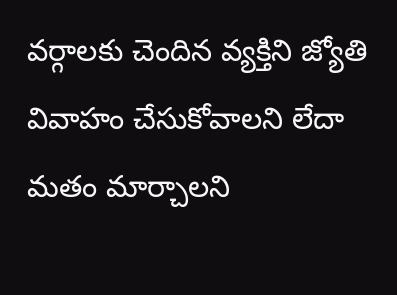వర్గాలకు చెందిన వ్యక్తిని జ్యోతి వివాహం చేసుకోవాలని లేదా మతం మార్చాలని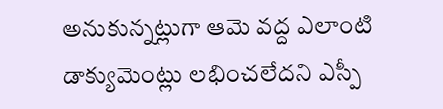అనుకున్నట్లుగా ఆమె వద్ద ఎలాంటి డాక్యుమెంట్లు లభించలేదని ఎస్పీ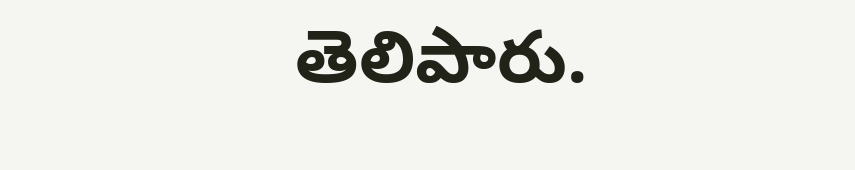తెలిపారు.